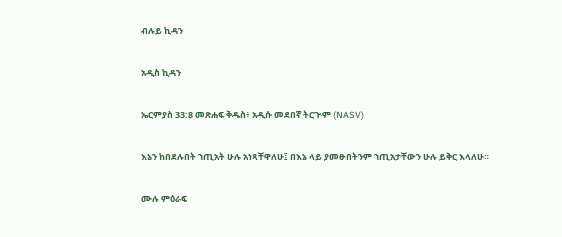ብሉይ ኪዳን

አዲስ ኪዳን

ኤርምያስ 33:8 መጽሐፍ ቅዱስ፥ አዲሱ መደበኛ ትርጒም (NASV)

እኔን ከበደሉበት ኀጢአት ሁሉ አነጻቸዋለሁ፤ በእኔ ላይ ያመፁበትንም ኀጢአታቸውን ሁሉ ይቅር እላለሁ።

ሙሉ ምዕራፍ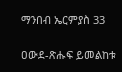ማንበብ ኤርምያስ 33

ዐውደ-ጽሑፍ ይመልከቱ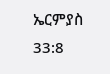ኤርምያስ 33:8